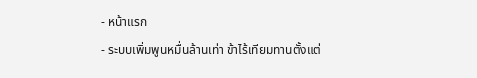- หน้าแรก
- ระบบเพิ่มพูนหมื่นล้านเท่า ข้าไร้เทียมทานตั้งแต่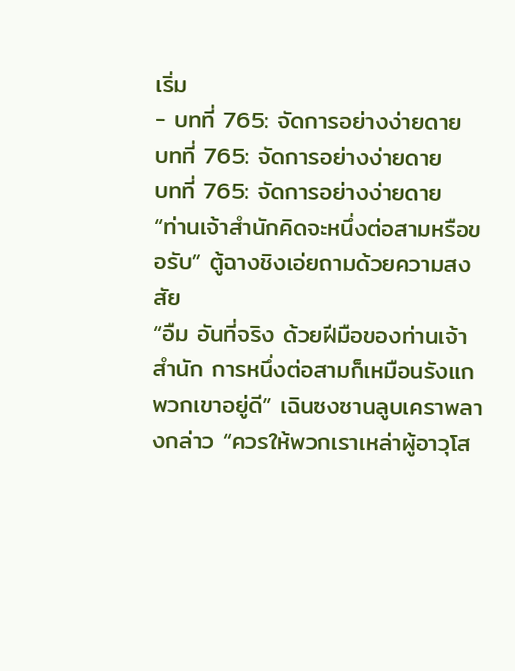เริ่ม
- บทที่ 765: จัดการอย่างง่ายดาย
บทที่ 765: จัดการอย่างง่ายดาย
บทที่ 765: จัดการอย่างง่ายดาย
“ท่านเจ้าสำนักคิดจะหนึ่งต่อสามหรือขอรับ” ตู้ฉางชิงเอ่ยถามด้วยความสงสัย
“อืม อันที่จริง ด้วยฝีมือของท่านเจ้าสำนัก การหนึ่งต่อสามก็เหมือนรังแกพวกเขาอยู่ดี” เฉินซงซานลูบเคราพลางกล่าว “ควรให้พวกเราเหล่าผู้อาวุโส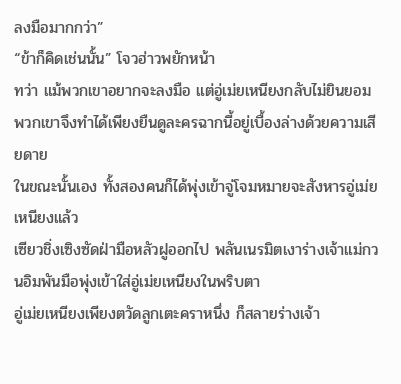ลงมือมากกว่า”
“ข้าก็คิดเช่นนั้น” โจวฮ่าวพยักหน้า
ทว่า แม้พวกเขาอยากจะลงมือ แต่อู่เม่ยเหนียงกลับไม่ยินยอม
พวกเขาจึงทำได้เพียงยืนดูละครฉากนี้อยู่เบื้องล่างด้วยความเสียดาย
ในขณะนั้นเอง ทั้งสองคนก็ได้พุ่งเข้าจู่โจมหมายจะสังหารอู่เม่ยเหนียงแล้ว
เซียวชิ่งเซิงซัดฝ่ามือหลัวฝูออกไป พลันเนรมิตเงาร่างเจ้าแม่กวนอิมพันมือพุ่งเข้าใส่อู่เม่ยเหนียงในพริบตา
อู่เม่ยเหนียงเพียงตวัดลูกเตะคราหนึ่ง ก็สลายร่างเจ้า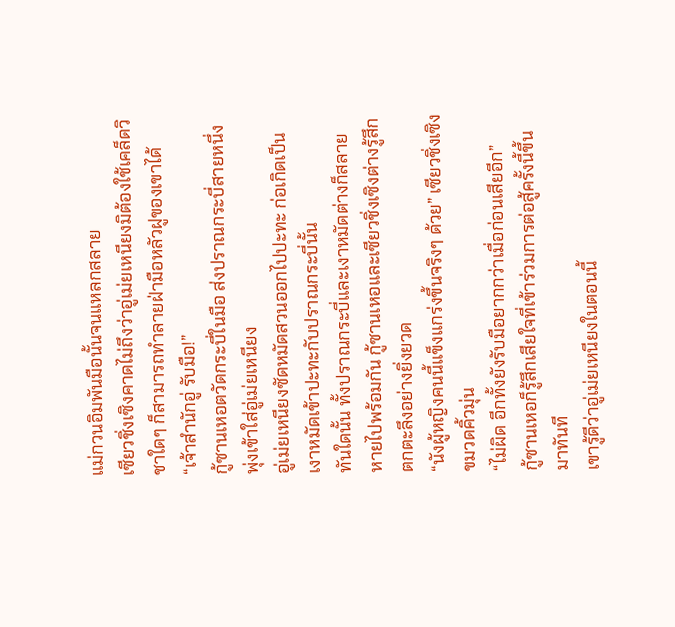แม่กวนอิมพันมือนั้นจนแหลกสลาย
เซียวชิ่งเซิงคาดไม่ถึงว่าอู่เม่ยเหนียงมิต้องใช้เคล็ดวิชาใดๆ ก็สามารถทำลายฝ่ามือหลัวฝูของเขาได้
“เจ้าสำนักอู่ รับมือ!”
กู้ซานเหอตวัดกระบี่ในมือ ส่งปราณกระบี่สายหนึ่งพุ่งเข้าใส่อู่เม่ยเหนียง
อู่เม่ยเหนียงซัดหมัดสวนออกไปปะทะ ก่อเกิดเป็นเงาหมัดเข้าปะทะกับปราณกระบี่นั้น
ทันใดนั้น ทั้งปราณกระบี่และเงาหมัดต่างก็สลายหายไปพร้อมกัน กู้ซานเหอและเซียวชิ่งเซิงต่างรู้สึกตกตะลึงอย่างยิ่งยวด
“นังผู้หญิงคนนี้แข็งแกร่งขึ้นจริงๆ ด้วย” เซียวชิ่งเซิงขมวดคิ้วมุ่น
“ไม่ผิด อีกทั้งยังรับมือยากกว่าเมื่อก่อนเสียอีก”
กู้ซานเหอก็รู้สึกเสียใจที่เข้าร่วมการต่อสู้ครั้งนี้ขึ้นมาทันที
เขารู้ดีว่าอู่เม่ยเหนียงในตอนนี้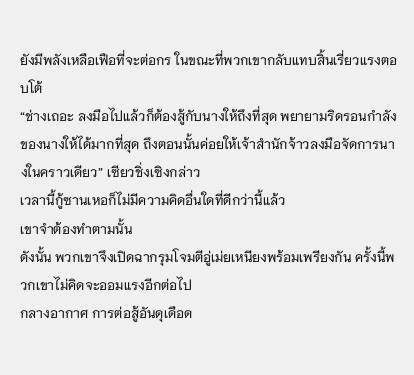ยังมีพลังเหลือเฟือที่จะต่อกร ในขณะที่พวกเขากลับแทบสิ้นเรี่ยวแรงตอบโต้
“ช่างเถอะ ลงมือไปแล้วก็ต้องสู้กับนางให้ถึงที่สุด พยายามริดรอนกำลังของนางให้ได้มากที่สุด ถึงตอนนั้นค่อยให้เจ้าสำนักจ้าวลงมือจัดการนางในคราวเดียว” เซียวชิ่งเซิงกล่าว
เวลานี้กู้ซานเหอก็ไม่มีความคิดอื่นใดที่ดีกว่านี้แล้ว
เขาจำต้องทำตามนั้น
ดังนั้น พวกเขาจึงเปิดฉากรุมโจมตีอู่เม่ยเหนียงพร้อมเพรียงกัน ครั้งนี้พวกเขาไม่คิดจะออมแรงอีกต่อไป
กลางอากาศ การต่อสู้อันดุเดือด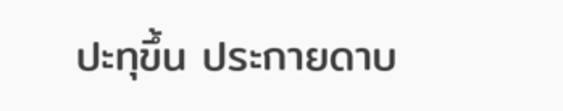ปะทุขึ้น ประกายดาบ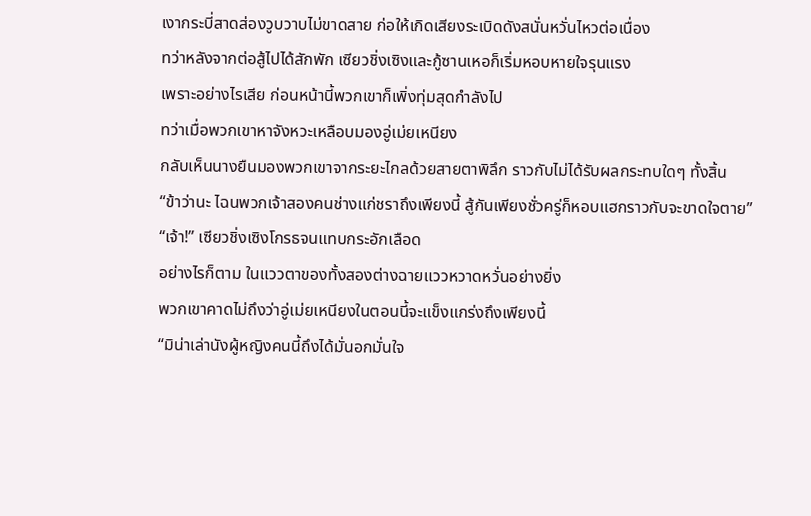เงากระบี่สาดส่องวูบวาบไม่ขาดสาย ก่อให้เกิดเสียงระเบิดดังสนั่นหวั่นไหวต่อเนื่อง
ทว่าหลังจากต่อสู้ไปได้สักพัก เซียวชิ่งเซิงและกู้ซานเหอก็เริ่มหอบหายใจรุนแรง
เพราะอย่างไรเสีย ก่อนหน้านี้พวกเขาก็เพิ่งทุ่มสุดกำลังไป
ทว่าเมื่อพวกเขาหาจังหวะเหลือบมองอู่เม่ยเหนียง
กลับเห็นนางยืนมองพวกเขาจากระยะไกลด้วยสายตาพิลึก ราวกับไม่ได้รับผลกระทบใดๆ ทั้งสิ้น
“ข้าว่านะ ไฉนพวกเจ้าสองคนช่างแก่ชราถึงเพียงนี้ สู้กันเพียงชั่วครู่ก็หอบแฮกราวกับจะขาดใจตาย”
“เจ้า!” เซียวชิ่งเซิงโกรธจนแทบกระอักเลือด
อย่างไรก็ตาม ในแววตาของทั้งสองต่างฉายแววหวาดหวั่นอย่างยิ่ง
พวกเขาคาดไม่ถึงว่าอู่เม่ยเหนียงในตอนนี้จะแข็งแกร่งถึงเพียงนี้
“มิน่าเล่านังผู้หญิงคนนี้ถึงได้มั่นอกมั่นใจ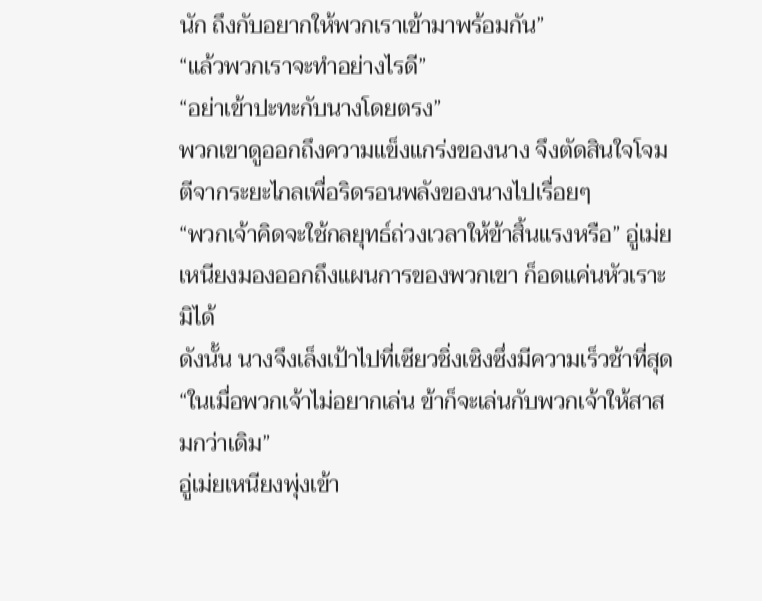นัก ถึงกับอยากให้พวกเราเข้ามาพร้อมกัน”
“แล้วพวกเราจะทำอย่างไรดี”
“อย่าเข้าปะทะกับนางโดยตรง”
พวกเขาดูออกถึงความแข็งแกร่งของนาง จึงตัดสินใจโจมตีจากระยะไกลเพื่อริดรอนพลังของนางไปเรื่อยๆ
“พวกเจ้าคิดจะใช้กลยุทธ์ถ่วงเวลาให้ข้าสิ้นแรงหรือ” อู่เม่ยเหนียงมองออกถึงแผนการของพวกเขา ก็อดแค่นหัวเราะมิได้
ดังนั้น นางจึงเล็งเป้าไปที่เซียวชิ่งเซิงซึ่งมีความเร็วช้าที่สุด
“ในเมื่อพวกเจ้าไม่อยากเล่น ข้าก็จะเล่นกับพวกเจ้าให้สาสมกว่าเดิม”
อู่เม่ยเหนียงพุ่งเข้า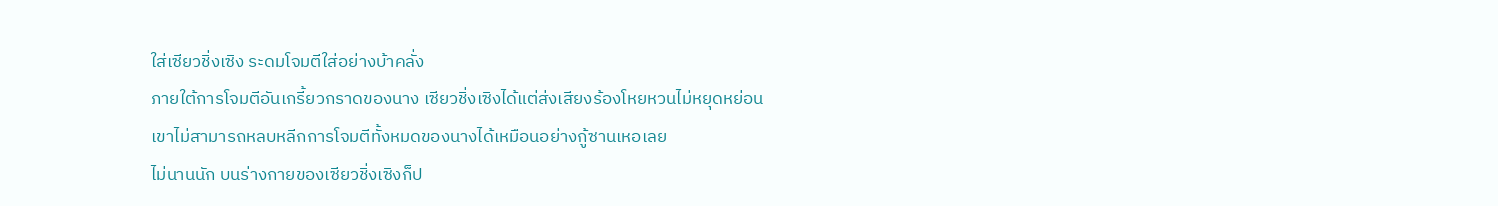ใส่เซียวชิ่งเซิง ระดมโจมตีใส่อย่างบ้าคลั่ง
ภายใต้การโจมตีอันเกรี้ยวกราดของนาง เซียวชิ่งเซิงได้แต่ส่งเสียงร้องโหยหวนไม่หยุดหย่อน
เขาไม่สามารถหลบหลีกการโจมตีทั้งหมดของนางได้เหมือนอย่างกู้ซานเหอเลย
ไม่นานนัก บนร่างกายของเซียวชิ่งเซิงก็ป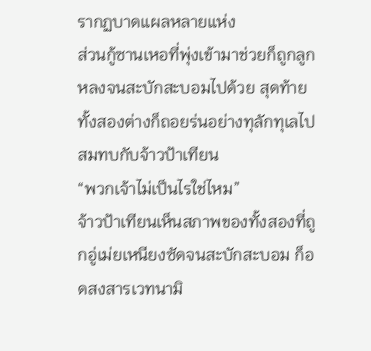รากฏบาดแผลหลายแห่ง
ส่วนกู้ซานเหอที่พุ่งเข้ามาช่วยก็ถูกลูกหลงจนสะบักสะบอมไปด้วย สุดท้ายทั้งสองต่างก็ถอยร่นอย่างทุลักทุเลไปสมทบกับจ้าวป้าเทียน
“พวกเจ้าไม่เป็นไรใช่ไหม”
จ้าวป้าเทียนเห็นสภาพของทั้งสองที่ถูกอู่เม่ยเหนียงซัดจนสะบักสะบอม ก็อดสงสารเวทนามิ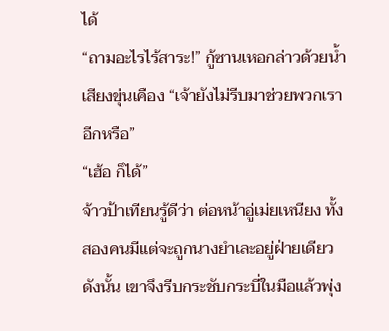ได้
“ถามอะไรไร้สาระ!” กู้ซานเหอกล่าวด้วยน้ำเสียงขุ่นเคือง “เจ้ายังไม่รีบมาช่วยพวกเราอีกหรือ”
“เฮ้อ ก็ได้”
จ้าวป้าเทียนรู้ดีว่า ต่อหน้าอู่เม่ยเหนียง ทั้งสองคนมีแต่จะถูกนางยำเละอยู่ฝ่ายเดียว
ดังนั้น เขาจึงรีบกระชับกระบี่ในมือแล้วพุ่ง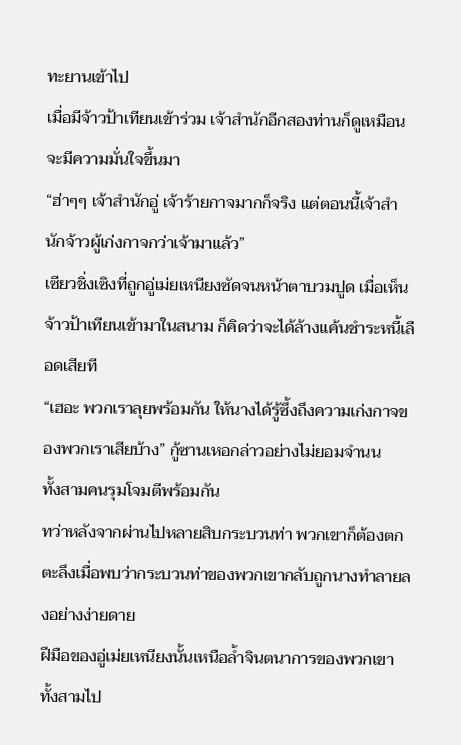ทะยานเข้าไป
เมื่อมีจ้าวป้าเทียนเข้าร่วม เจ้าสำนักอีกสองท่านก็ดูเหมือนจะมีความมั่นใจขึ้นมา
“ฮ่าๆๆ เจ้าสำนักอู่ เจ้าร้ายกาจมากก็จริง แต่ตอนนี้เจ้าสำนักจ้าวผู้เก่งกาจกว่าเจ้ามาแล้ว”
เซียวชิ่งเซิงที่ถูกอู่เม่ยเหนียงซัดจนหน้าตาบวมปูด เมื่อเห็นจ้าวป้าเทียนเข้ามาในสนาม ก็คิดว่าจะได้ล้างแค้นชำระหนี้เลือดเสียที
“เฮอะ พวกเราลุยพร้อมกัน ให้นางได้รู้ซึ้งถึงความเก่งกาจของพวกเราเสียบ้าง” กู้ซานเหอกล่าวอย่างไม่ยอมจำนน
ทั้งสามคนรุมโจมตีพร้อมกัน
ทว่าหลังจากผ่านไปหลายสิบกระบวนท่า พวกเขาก็ต้องตกตะลึงเมื่อพบว่ากระบวนท่าของพวกเขากลับถูกนางทำลายลงอย่างง่ายดาย
ฝีมือของอู่เม่ยเหนียงนั้นเหนือล้ำจินตนาการของพวกเขาทั้งสามไป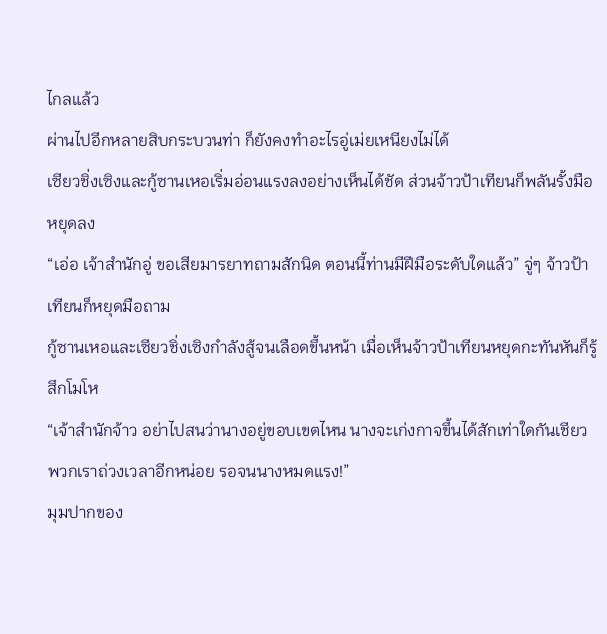ไกลแล้ว
ผ่านไปอีกหลายสิบกระบวนท่า ก็ยังคงทำอะไรอู่เม่ยเหนียงไม่ได้
เซียวชิ่งเซิงและกู้ซานเหอเริ่มอ่อนแรงลงอย่างเห็นได้ชัด ส่วนจ้าวป้าเทียนก็พลันรั้งมือหยุดลง
“เอ่อ เจ้าสำนักอู่ ขอเสียมารยาทถามสักนิด ตอนนี้ท่านมีฝีมือระดับใดแล้ว” จู่ๆ จ้าวป้าเทียนก็หยุดมือถาม
กู้ซานเหอและเซียวชิ่งเซิงกำลังสู้จนเลือดขึ้นหน้า เมื่อเห็นจ้าวป้าเทียนหยุดกะทันหันก็รู้สึกโมโห
“เจ้าสำนักจ้าว อย่าไปสนว่านางอยู่ขอบเขตไหน นางจะเก่งกาจขึ้นได้สักเท่าใดกันเชียว พวกเราถ่วงเวลาอีกหน่อย รอจนนางหมดแรง!”
มุมปากของ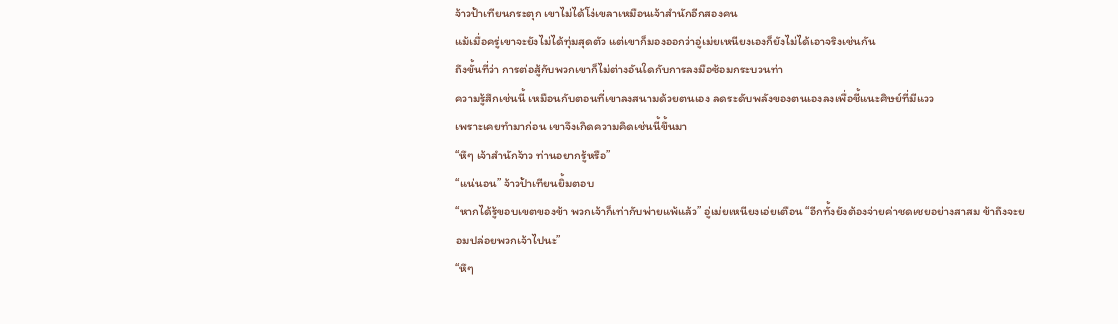จ้าวป้าเทียนกระตุก เขาไม่ได้โง่เขลาเหมือนเจ้าสำนักอีกสองคน
แม้เมื่อครู่เขาจะยังไม่ได้ทุ่มสุดตัว แต่เขาก็มองออกว่าอู่เม่ยเหนียงเองก็ยังไม่ได้เอาจริงเช่นกัน
ถึงขั้นที่ว่า การต่อสู้กับพวกเขาก็ไม่ต่างอันใดกับการลงมือซ้อมกระบวนท่า
ความรู้สึกเช่นนี้ เหมือนกับตอนที่เขาลงสนามด้วยตนเอง ลดระดับพลังของตนเองลงเพื่อชี้แนะศิษย์ที่มีแวว
เพราะเคยทำมาก่อน เขาจึงเกิดความคิดเช่นนี้ขึ้นมา
“หึๆ เจ้าสำนักจ้าว ท่านอยากรู้หรือ”
“แน่นอน” จ้าวป้าเทียนยิ้มตอบ
“หากได้รู้ขอบเขตของข้า พวกเจ้าก็เท่ากับพ่ายแพ้แล้ว” อู่เม่ยเหนียงเอ่ยเตือน “อีกทั้งยังต้องจ่ายค่าชดเชยอย่างสาสม ข้าถึงจะยอมปล่อยพวกเจ้าไปนะ”
“หึๆ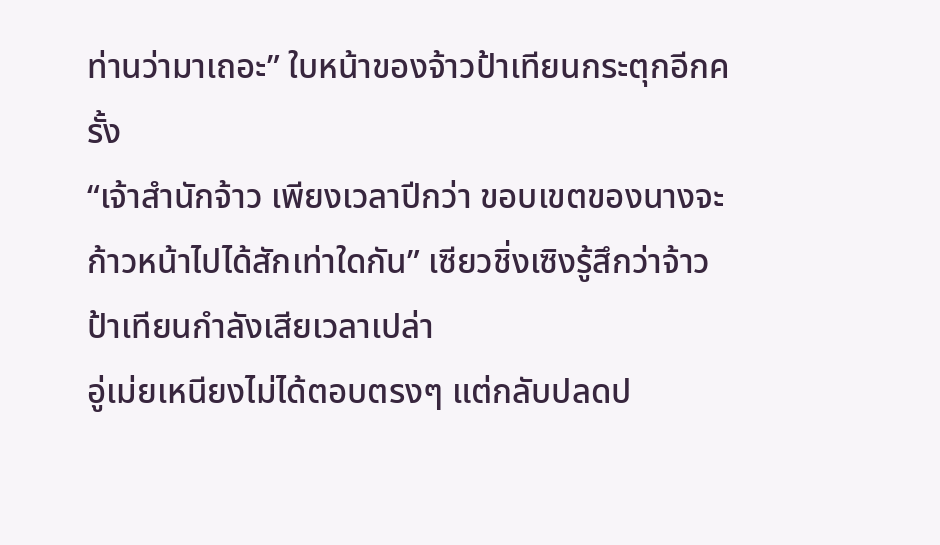ท่านว่ามาเถอะ” ใบหน้าของจ้าวป้าเทียนกระตุกอีกครั้ง
“เจ้าสำนักจ้าว เพียงเวลาปีกว่า ขอบเขตของนางจะก้าวหน้าไปได้สักเท่าใดกัน” เซียวชิ่งเซิงรู้สึกว่าจ้าวป้าเทียนกำลังเสียเวลาเปล่า
อู่เม่ยเหนียงไม่ได้ตอบตรงๆ แต่กลับปลดป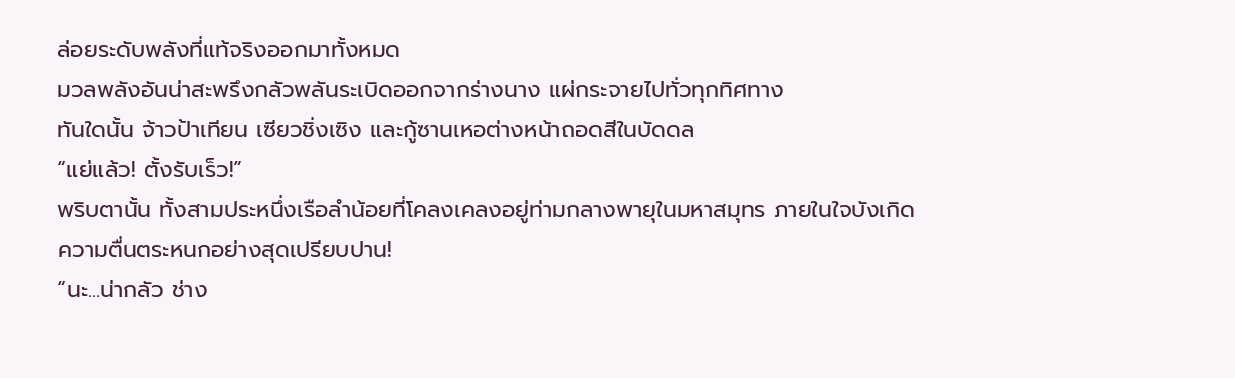ล่อยระดับพลังที่แท้จริงออกมาทั้งหมด
มวลพลังอันน่าสะพรึงกลัวพลันระเบิดออกจากร่างนาง แผ่กระจายไปทั่วทุกทิศทาง
ทันใดนั้น จ้าวป้าเทียน เซียวชิ่งเซิง และกู้ซานเหอต่างหน้าถอดสีในบัดดล
“แย่แล้ว! ตั้งรับเร็ว!”
พริบตานั้น ทั้งสามประหนึ่งเรือลำน้อยที่โคลงเคลงอยู่ท่ามกลางพายุในมหาสมุทร ภายในใจบังเกิดความตื่นตระหนกอย่างสุดเปรียบปาน!
“นะ...น่ากลัว ช่าง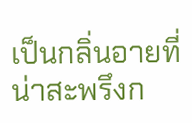เป็นกลิ่นอายที่น่าสะพรึงก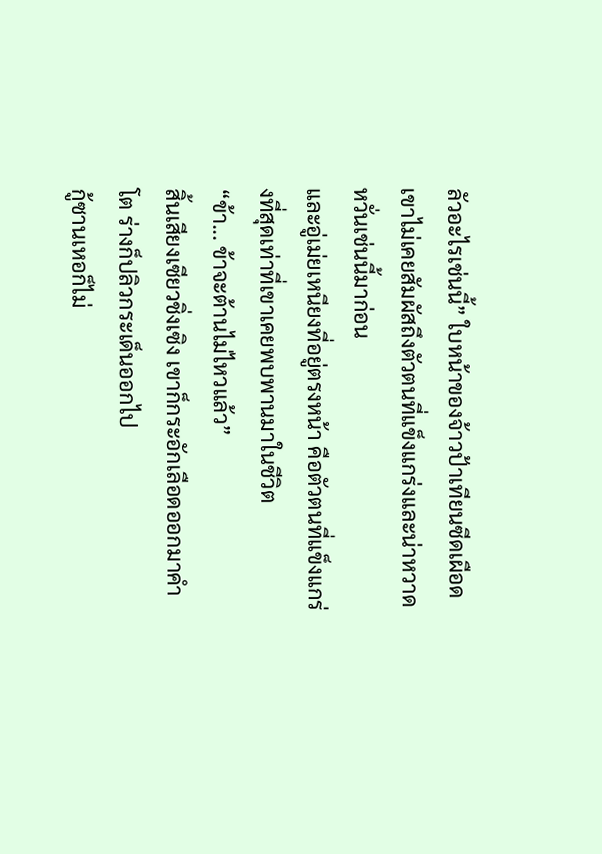ลัวอะไรเช่นนี้” ใบหน้าของจ้าวป้าเทียนซีดเผือด
เขาไม่เคยสัมผัสถึงตัวตนที่แข็งแกร่งและน่าหวาดหวั่นเช่นนี้มาก่อน
และอู่เม่ยเหนียงที่อยู่ตรงหน้า คือตัวตนที่แข็งแกร่งที่สุดเท่าที่เขาเคยพบพานมาในชีวิต
“ข้า... ข้าจะต้านไม่ไหวแล้ว”
สิ้นเสียงเซียวชิ่งเซิง เขาก็กระอักเลือดออกมาคำโต ร่างก็ปลิวกระเด็นออกไป
กู้ซานเหอก็ไม่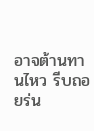อาจต้านทานไหว รีบถอยร่น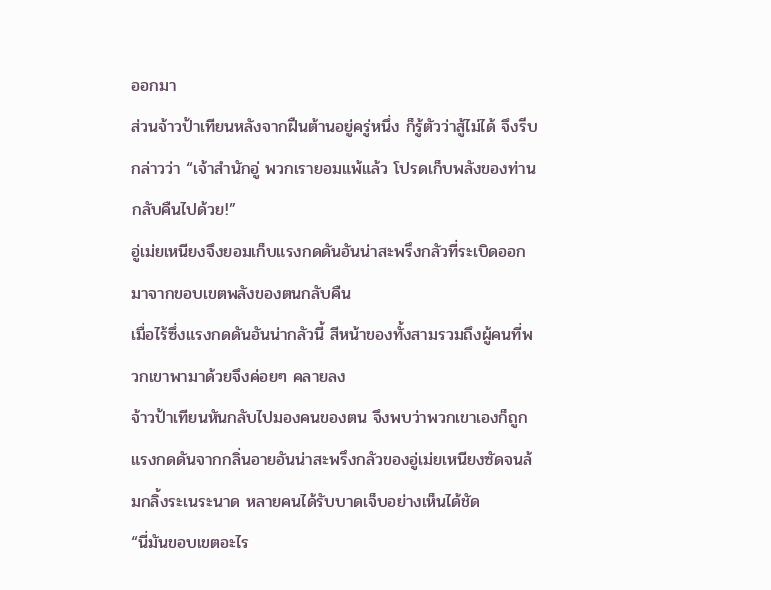ออกมา
ส่วนจ้าวป้าเทียนหลังจากฝืนต้านอยู่ครู่หนึ่ง ก็รู้ตัวว่าสู้ไม่ได้ จึงรีบกล่าวว่า “เจ้าสำนักอู่ พวกเรายอมแพ้แล้ว โปรดเก็บพลังของท่านกลับคืนไปด้วย!”
อู่เม่ยเหนียงจึงยอมเก็บแรงกดดันอันน่าสะพรึงกลัวที่ระเบิดออกมาจากขอบเขตพลังของตนกลับคืน
เมื่อไร้ซึ่งแรงกดดันอันน่ากลัวนี้ สีหน้าของทั้งสามรวมถึงผู้คนที่พวกเขาพามาด้วยจึงค่อยๆ คลายลง
จ้าวป้าเทียนหันกลับไปมองคนของตน จึงพบว่าพวกเขาเองก็ถูกแรงกดดันจากกลิ่นอายอันน่าสะพรึงกลัวของอู่เม่ยเหนียงซัดจนล้มกลิ้งระเนระนาด หลายคนได้รับบาดเจ็บอย่างเห็นได้ชัด
“นี่มันขอบเขตอะไร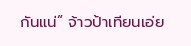กันแน่” จ้าวป้าเทียนเอ่ย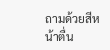ถามด้วยสีหน้าตื่น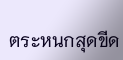ตระหนกสุดขีด